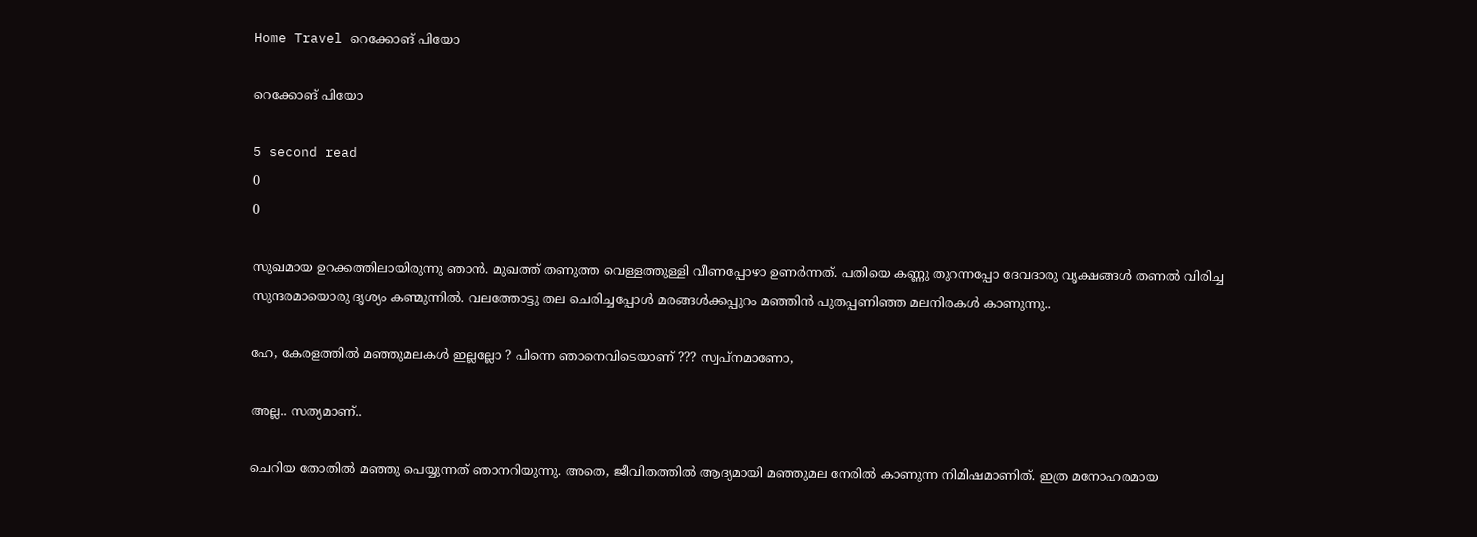Home Travel റെക്കോങ് പിയോ

റെക്കോങ് പിയോ

5 second read
0
0

സുഖമായ ഉറക്കത്തിലായിരുന്നു ഞാൻ. മുഖത്ത് തണുത്ത വെള്ളത്തുള്ളി വീണപ്പോഴാ ഉണർന്നത്. പതിയെ കണ്ണു തുറന്നപ്പോ ദേവദാരു വൃക്ഷങ്ങൾ തണൽ വിരിച്ച സുന്ദരമായൊരു ദൃശ്യം കണ്മുന്നിൽ. വലത്തോട്ടു തല ചെരിച്ചപ്പോൾ മരങ്ങൾക്കപ്പുറം മഞ്ഞിൻ പുതപ്പണിഞ്ഞ മലനിരകൾ കാണുന്നു..

ഹേ, കേരളത്തിൽ മഞ്ഞുമലകൾ ഇല്ലല്ലോ ? പിന്നെ ഞാനെവിടെയാണ് ??? സ്വപ്നമാണോ,

അല്ല.. സത്യമാണ്..

ചെറിയ തോതിൽ മഞ്ഞു പെയ്യുന്നത് ഞാനറിയുന്നു. അതെ, ജീവിതത്തിൽ ആദ്യമായി മഞ്ഞുമല നേരിൽ കാണുന്ന നിമിഷമാണിത്. ഇത്ര മനോഹരമായ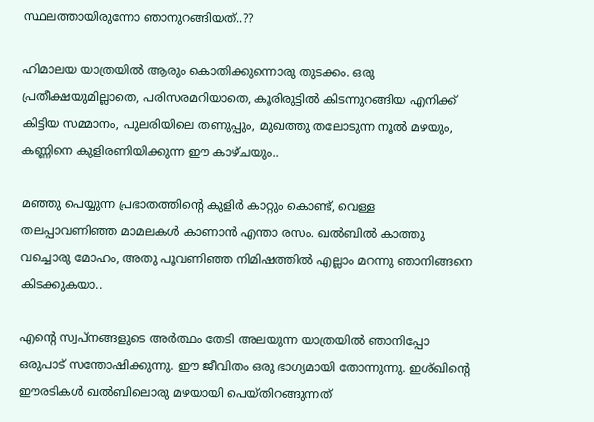സ്ഥലത്തായിരുന്നോ ഞാനുറങ്ങിയത്..??

ഹിമാലയ യാത്രയിൽ ആരും കൊതിക്കുന്നൊരു തുടക്കം. ഒരു പ്രതീക്ഷയുമില്ലാതെ, പരിസരമറിയാതെ, കൂരിരുട്ടിൽ കിടന്നുറങ്ങിയ എനിക്ക് കിട്ടിയ സമ്മാനം, പുലരിയിലെ തണുപ്പും, മുഖത്തു തലോടുന്ന നൂൽ മഴയും, കണ്ണിനെ കുളിരണിയിക്കുന്ന ഈ കാഴ്ചയും..

മഞ്ഞു പെയ്യുന്ന പ്രഭാതത്തിന്റെ കുളിർ കാറ്റും കൊണ്ട്, വെള്ള തലപ്പാവണിഞ്ഞ മാമലകൾ കാണാൻ എന്താ രസം. ഖൽബിൽ കാത്തു വച്ചൊരു മോഹം, അതു പൂവണിഞ്ഞ നിമിഷത്തിൽ എല്ലാം മറന്നു ഞാനിങ്ങനെ കിടക്കുകയാ..

എന്റെ സ്വപ്നങ്ങളുടെ അർത്ഥം തേടി അലയുന്ന യാത്രയിൽ ഞാനിപ്പോ ഒരുപാട് സന്തോഷിക്കുന്നു. ഈ ജീവിതം ഒരു ഭാഗ്യമായി തോന്നുന്നു. ഇശ്ഖിന്റെ ഈരടികൾ ഖൽബിലൊരു മഴയായി പെയ്തിറങ്ങുന്നത്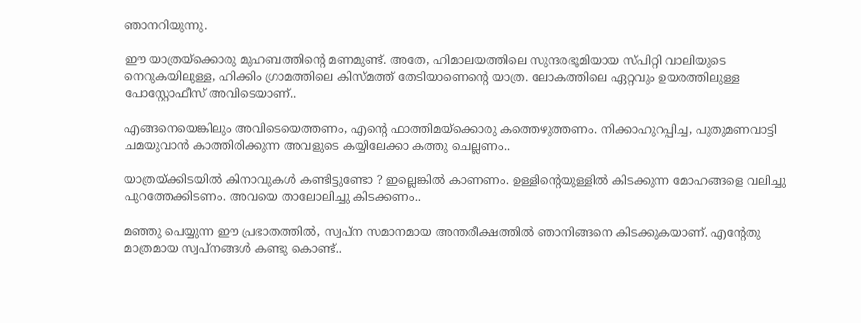ഞാനറിയുന്നു.

ഈ യാത്രയ്ക്കൊരു മുഹബത്തിന്റെ മണമുണ്ട്. അതേ, ഹിമാലയത്തിലെ സുന്ദരഭൂമിയായ സ്പിറ്റി വാലിയുടെ നെറുകയിലുള്ള, ഹിക്കിം ഗ്രാമത്തിലെ കിസ്മത്ത് തേടിയാണെന്റെ യാത്ര. ലോകത്തിലെ ഏറ്റവും ഉയരത്തിലുള്ള പോസ്റ്റോഫീസ് അവിടെയാണ്..

എങ്ങനെയെങ്കിലും അവിടെയെത്തണം, എന്റെ ഫാത്തിമയ്ക്കൊരു കത്തെഴുത്തണം. നിക്കാഹുറപ്പിച്ച, പുതുമണവാട്ടി ചമയുവാൻ കാത്തിരിക്കുന്ന അവളുടെ കയ്യിലേക്കാ കത്തു ചെല്ലണം..

യാത്രയ്ക്കിടയിൽ കിനാവുകൾ കണ്ടിട്ടുണ്ടോ ? ഇല്ലെങ്കിൽ കാണണം. ഉള്ളിന്റെയുള്ളിൽ കിടക്കുന്ന മോഹങ്ങളെ വലിച്ചു പുറത്തേക്കിടണം. അവയെ താലോലിച്ചു കിടക്കണം..

മഞ്ഞു പെയ്യുന്ന ഈ പ്രഭാതത്തിൽ, സ്വപ്ന സമാനമായ അന്തരീക്ഷത്തിൽ ഞാനിങ്ങനെ കിടക്കുകയാണ്. എന്റേതു മാത്രമായ സ്വപ്നങ്ങൾ കണ്ടു കൊണ്ട്..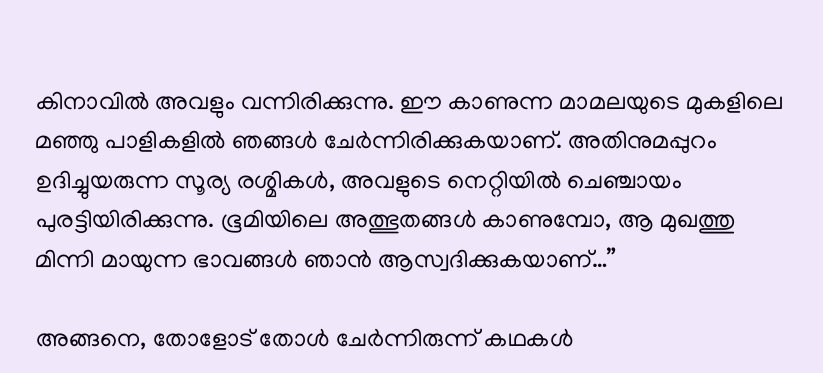കിനാവിൽ അവളും വന്നിരിക്കുന്നു. ഈ കാണുന്ന മാമലയുടെ മുകളിലെ മഞ്ഞു പാളികളിൽ ഞങ്ങൾ ചേർന്നിരിക്കുകയാണ്. അതിനുമപ്പുറം ഉദിച്ചുയരുന്ന സൂര്യ രശ്മികൾ, അവളുടെ നെറ്റിയിൽ ചെഞ്ചായം പുരട്ടിയിരിക്കുന്നു. ഭൂമിയിലെ അത്ഭുതങ്ങൾ കാണുമ്പോ, ആ മുഖത്തു മിന്നി മായുന്ന ഭാവങ്ങൾ ഞാൻ ആസ്വദിക്കുകയാണ്…”

അങ്ങനെ, തോളോട് തോൾ ചേർന്നിരുന്ന് കഥകൾ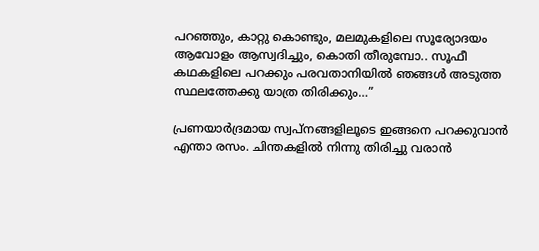പറഞ്ഞും, കാറ്റു കൊണ്ടും, മലമുകളിലെ സൂര്യോദയം ആവോളം ആസ്വദിച്ചും, കൊതി തീരുമ്പോ.. സൂഫീ കഥകളിലെ പറക്കും പരവതാനിയിൽ ഞങ്ങൾ അടുത്ത സ്ഥലത്തേക്കു യാത്ര തിരിക്കും…”

പ്രണയാർദ്രമായ സ്വപ്നങ്ങളിലൂടെ ഇങ്ങനെ പറക്കുവാൻ എന്താ രസം. ചിന്തകളിൽ നിന്നു തിരിച്ചു വരാൻ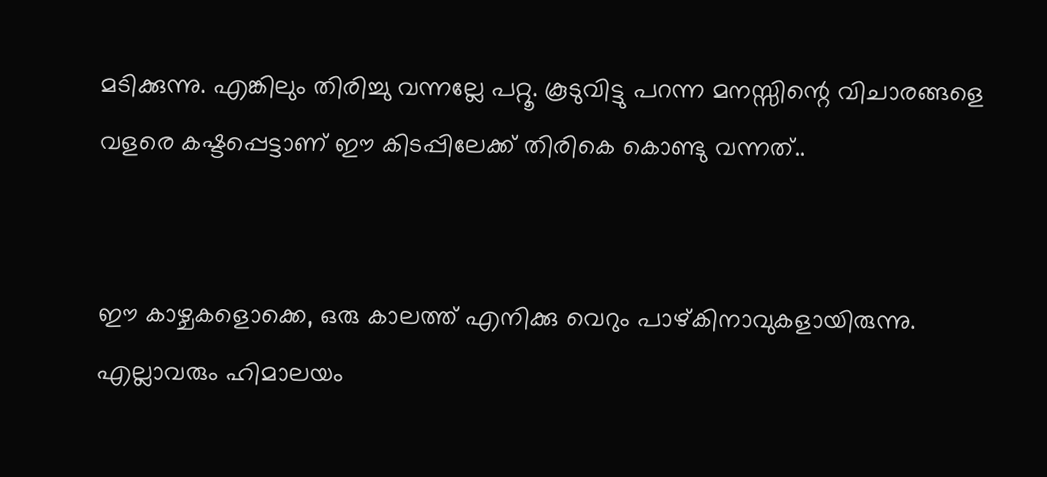മടിക്കുന്നു. എങ്കിലും തിരിച്ചു വന്നല്ലേ പറ്റൂ. കൂടുവിട്ടു പറന്ന മനസ്സിന്റെ വിചാരങ്ങളെ വളരെ കഷ്ടപ്പെട്ടാണ് ഈ കിടപ്പിലേക്ക് തിരികെ കൊണ്ടു വന്നത്..


ഈ കാഴ്ചകളൊക്കെ, ഒരു കാലത്ത് എനിക്കു വെറും പാഴ്കിനാവുകളായിരുന്നു. എല്ലാവരും ഹിമാലയം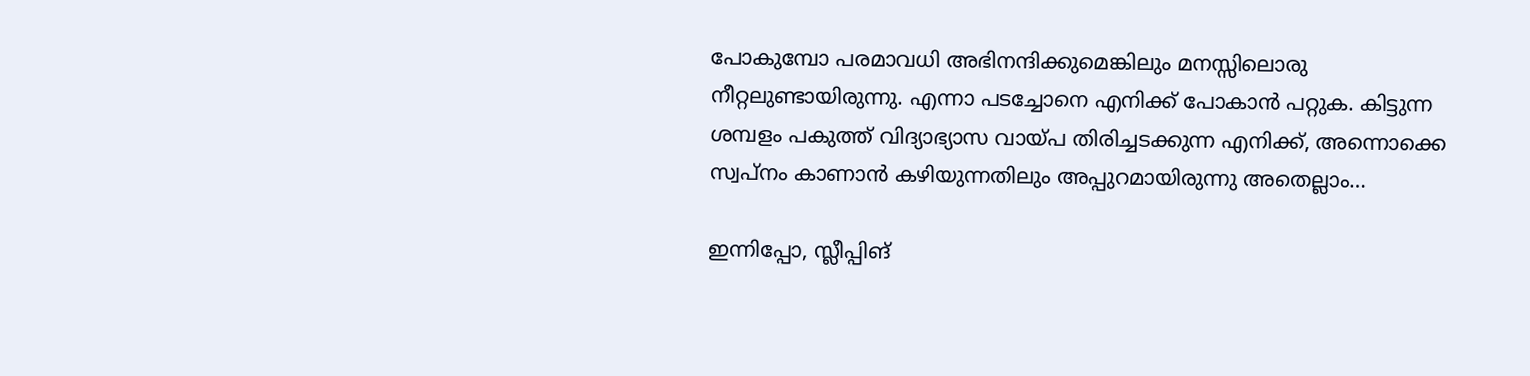പോകുമ്പോ പരമാവധി അഭിനന്ദിക്കുമെങ്കിലും മനസ്സിലൊരു നീറ്റലുണ്ടായിരുന്നു. എന്നാ പടച്ചോനെ എനിക്ക് പോകാൻ പറ്റുക. കിട്ടുന്ന ശമ്പളം പകുത്ത് വിദ്യാഭ്യാസ വായ്പ തിരിച്ചടക്കുന്ന എനിക്ക്, അന്നൊക്കെ സ്വപ്നം കാണാൻ കഴിയുന്നതിലും അപ്പുറമായിരുന്നു അതെല്ലാം…

ഇന്നിപ്പോ, സ്ലീപ്പിങ്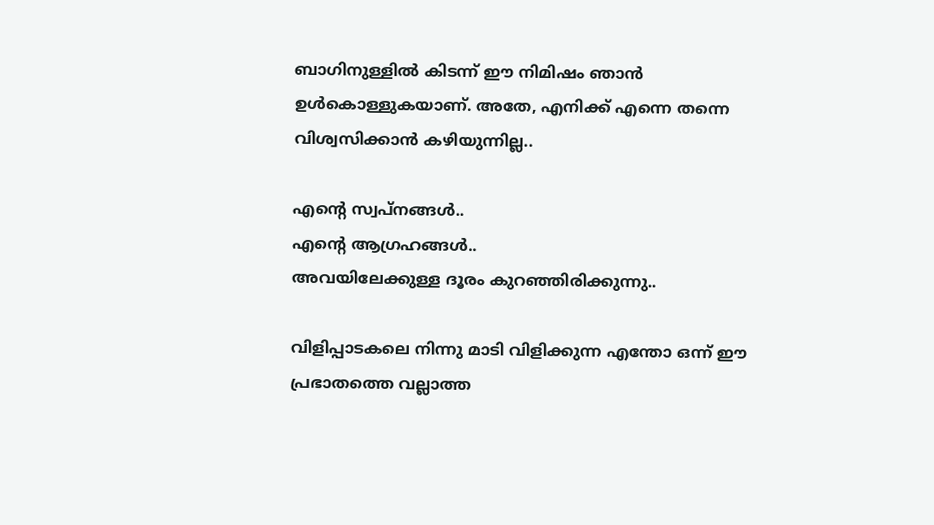ബാഗിനുള്ളിൽ കിടന്ന് ഈ നിമിഷം ഞാൻ ഉൾകൊള്ളുകയാണ്. അതേ, എനിക്ക് എന്നെ തന്നെ വിശ്വസിക്കാൻ കഴിയുന്നില്ല..

എന്റെ സ്വപ്നങ്ങൾ..
എന്റെ ആഗ്രഹങ്ങൾ..
അവയിലേക്കുള്ള ദൂരം കുറഞ്ഞിരിക്കുന്നു..

വിളിപ്പാടകലെ നിന്നു മാടി വിളിക്കുന്ന എന്തോ ഒന്ന് ഈ പ്രഭാതത്തെ വല്ലാത്ത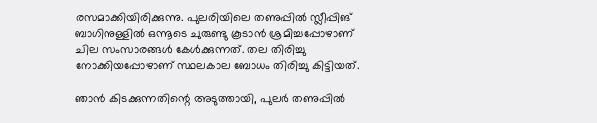രസമാക്കിയിരിക്കുന്നു. പുലരിയിലെ തണുപ്പിൽ സ്ലീപ്പിങ് ബാഗിനുള്ളിൽ ഒന്നൂടെ ചുരുണ്ടു കൂടാൻ ശ്രമിച്ചപ്പോഴാണ് ചില സംസാരങ്ങൾ കേൾക്കുന്നത്. തല തിരിച്ചു നോക്കിയപ്പോഴാണ് സ്ഥലകാല ബോധം തിരിച്ചു കിട്ടിയത്.

ഞാൻ കിടക്കുന്നതിന്റെ അടുത്തായി, പുലർ തണുപ്പിൽ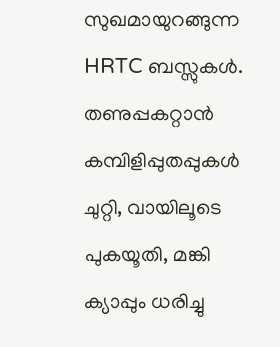സുഖമായുറങ്ങുന്ന HRTC ബസ്സുകൾ. തണുപ്പകറ്റാൻ കമ്പിളിപ്പുതപ്പുകൾ ചുറ്റി, വായിലൂടെ പുകയൂതി, മങ്കി ക്യാപ്പും ധരിച്ചു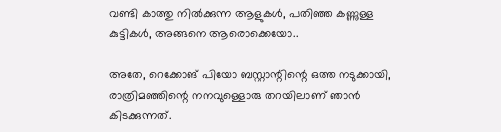വണ്ടി കാത്തു നിൽക്കുന്ന ആളുകൾ, പതിഞ്ഞ കണ്ണുള്ള കുട്ടികൾ, അങ്ങനെ ആരൊക്കെയോ..

അതേ, റെക്കോങ് പിയോ ബസ്റ്റാന്റിന്റെ ഒത്ത നടുക്കായി, രാത്രിമഞ്ഞിന്റെ നനവുള്ളൊരു തറയിലാണ് ഞാൻ കിടക്കുന്നത്.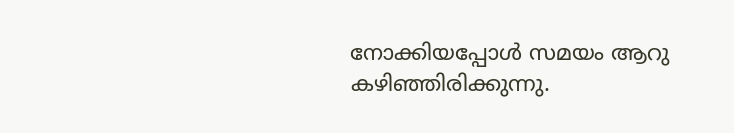നോക്കിയപ്പോൾ സമയം ആറു കഴിഞ്ഞിരിക്കുന്നു.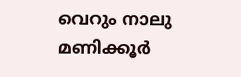വെറും നാലു മണിക്കൂർ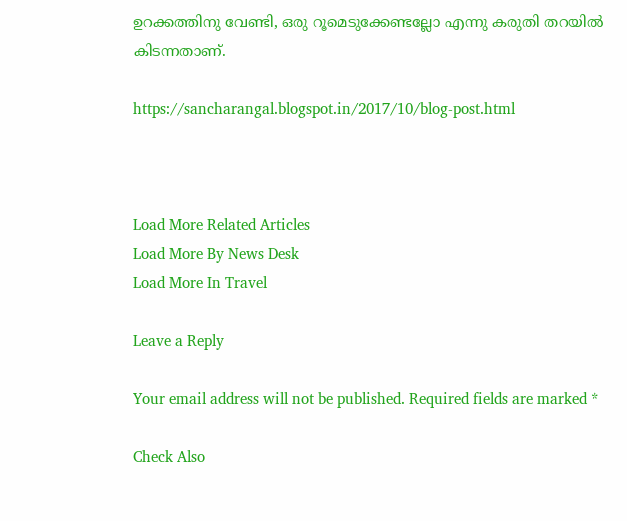ഉറക്കത്തിനു വേണ്ടി, ഒരു റൂമെടുക്കേണ്ടല്ലോ എന്നു കരുതി തറയിൽ കിടന്നതാണ്.

https://sancharangal.blogspot.in/2017/10/blog-post.html



Load More Related Articles
Load More By News Desk
Load More In Travel

Leave a Reply

Your email address will not be published. Required fields are marked *

Check Also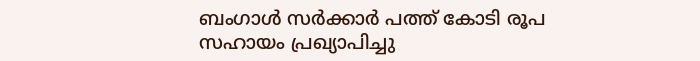ബംഗാള്‍ സര്‍ക്കാര്‍ പത്ത് കോടി രൂപ സഹായം പ്രഖ്യാപിച്ചു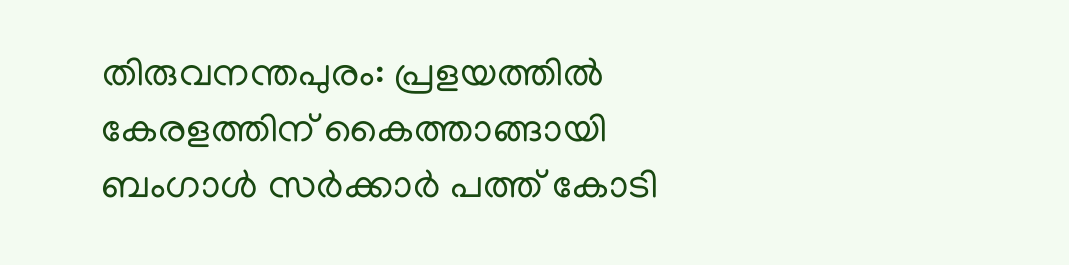തിരുവനന്തപുരം: പ്രളയത്തില്‍ കേരളത്തിന് കൈത്താങ്ങായി ബംഗാള്‍ സര്‍ക്കാര്‍ പത്ത് കോടി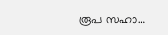രൂപ സഹാ…